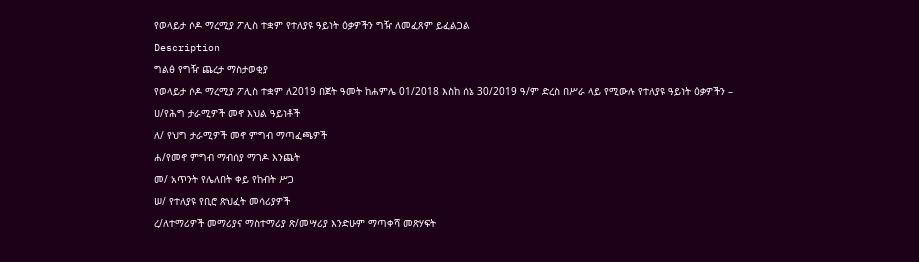የወላይታ ሶዶ ማረሚያ ፖሊስ ተቋም የተለያዩ ዓይነት ዕቃዎችን ግዥ ለመፈጸም ይፈልጋል
Description
ግልፅ የግዥ ጨረታ ማስታወቂያ
የወላይታ ሶዶ ማረሚያ ፖሊስ ተቋም ለ2019 በጀት ዓመት ከሐምሌ 01/2018 እስከ ሰኔ 30/2019 ዓ/ም ድረስ በሥራ ላይ የሚውሉ የተለያዩ ዓይነት ዕቃዎችን –
ሀ/የሕግ ታራሚዎች መኖ እህል ዓይነቶች
ለ/ የህግ ታራሚዎች መኖ ምግብ ማጣፈጫዎች
ሐ/የመኖ ምግብ ማብሰያ ማገዶ እንጨት
መ/ አጥንት የሌለበት ቀይ የከብት ሥጋ
ሠ/ የተለያዩ የቢሮ ጽህፈት መሳሪያዎች
ረ/ለተማሪዎች መማሪያና ማስተማሪያ ጽ/መሣሪያ እንድሁም ማጣቀሻ መጽሃፍት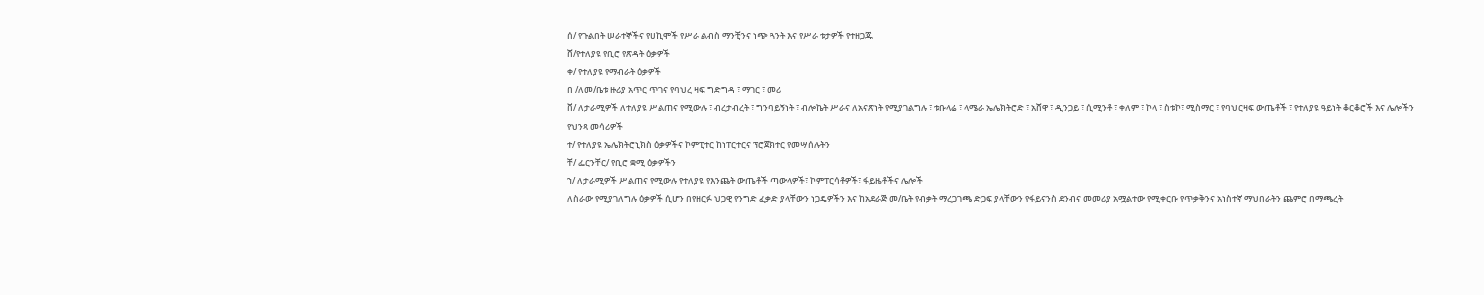ሰ/ የጉልበት ሠራተኞችና የሀኪሞች የሥራ ልብስ ማንቺንና ነጭ ጓንት እና የሥራ ቱታዎች የተዘጋጁ
ሸ/የተለያዩ የቢሮ የጽዳት ዕቃዎች
ቀ/ የተለያዩ የማብራት ዕቃዎች
በ /ለመ/ቤቱ ዙሪያ አጥር ጥገና የባህረ ዛፍ ግድግዳ ፣ ማገር ፣ መሪ
ቨ/ ለታራሚዎች ለተለያዩ ሥልጠና የሚውሉ ፣ ብረታብረት ፣ ግንባይኝነት ፣ ብሎኬት ሥራና ለአናጽነት የሚያገልግሉ ፣ ቱቡላሬ ፣ ላሜራ ኤሌክትሮድ ፣ አሸዋ ፣ ዲንጋይ ፣ ሲሚንቶ ፣ ቀለም ፣ ኮላ ፣ ስቱኮ፣ ሚስማር ፣ የባህርዛፍ ውጤቶች ፣ የተለያዩ ዓይነት ቆርቆሮች እና ሌሎችን የህንጻ መሳሪዎች
ተ/ የተለያዩ ኤሌክትሮኒክስ ዕቃዎችና ኮምፒተር ከነፐርተርና ፕሮጀክተር የመሣሰሉትን
ቸ/ ፌርንቸር/ የቢሮ ቋሚ ዕቃዎችን
ኀ/ ለታራሚዎች ሥልጠና የሚውሉ የተለያዩ የእንጨት ውጤቶች ጣውላዎች፣ ኮምፐርሳቶዎች፣ ፋይዜቶችና ሌሎች
ለስራው የሚያገለግሉ ዕቃዎች ሲሆን በየዘርፉ ህጋዊ የንግድ ፈቃድ ያላቸውን ነጋዴዎችን እና ከአደራጅ መ/ቤት የብቃት ማረጋገጫ ድጋፍ ያላቸውን የፋይናንስ ደንብና መመሪያ አሟልተው የሚቀርቡ የጥቃቅንና አነስተኛ ማህበራትን ጨምሮ በማጫረት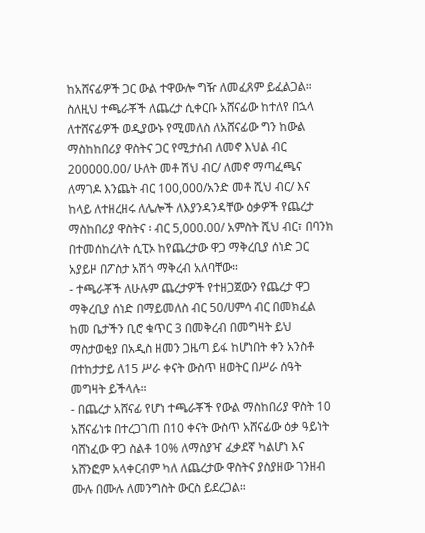ከአሸናፊዎች ጋር ውል ተዋውሎ ግዥ ለመፈጸም ይፈልጋል።
ስለዚህ ተጫራቾች ለጨረታ ሲቀርቡ አሸናፊው ከተለየ በኋላ ለተሸናፊዎች ወዲያውኑ የሚመለስ ለአሸናፊው ግን ከውል ማስከከበሪያ ዋስትና ጋር የሚታሰብ ለመኖ እህል ብር 200000.00/ ሁለት መቶ ሽህ ብር/ ለመኖ ማጣፈጫና ለማገዶ እንጨት ብር 100,000/አንድ መቶ ሺህ ብር/ እና ከላይ ለተዘረዘሩ ለሌሎች ለእያንዳንዳቸው ዕቃዎች የጨረታ ማስከበሪያ ዋስትና ፡ ብር 5,000.00/ አምስት ሺህ ብር፣ በባንክ በተመሰከረለት ሲፒኦ ከየጨረታው ዋጋ ማቅረቢያ ሰነድ ጋር አያይዞ በፖስታ አሽጎ ማቅረብ አለባቸው።
- ተጫራቾች ለሁሉም ጨረታዎች የተዘጋጀውን የጨረታ ዋጋ ማቅረቢያ ሰነድ በማይመለስ ብር 50/ሀምሳ ብር በመክፈል ከመ ቤታችን ቢሮ ቁጥር 3 በመቅረብ በመግዛት ይህ ማስታወቂያ በአዲስ ዘመን ጋዜጣ ይፋ ከሆነበት ቀን አንስቶ በተከታታይ ለ15 ሥራ ቀናት ውስጥ ዘወትር በሥራ ሰዓት መግዛት ይችላሉ።
- በጨረታ አሸናፊ የሆነ ተጫራቾች የውል ማስከበሪያ ዋስት 10 አሸናፊነቱ በተረጋገጠ በ10 ቀናት ውስጥ አሸናፊው ዕቃ ዓይነት ባሸነፈው ዋጋ ስልቶ 10% ለማስያዣ ፈቃደኛ ካልሆነ እና አሸንፎም አላቀርብም ካለ ለጨረታው ዋስትና ያስያዘው ገንዘብ ሙሉ በሙሉ ለመንግስት ውርስ ይደረጋል።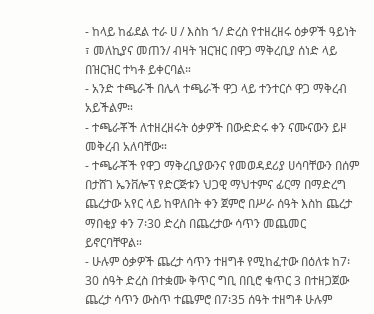- ከላይ ከፊደል ተራ ሀ / እስከ ኀ/ ድረስ የተዘረዘሩ ዕቃዎች ዓይነት ፣ መለኪያና መጠን/ ብዛት ዝርዝር በዋጋ ማቅረቢያ ሰነድ ላይ በዝርዝር ተካቶ ይቀርባል።
- አንድ ተጫራች በሌላ ተጫራች ዋጋ ላይ ተንተርሶ ዋጋ ማቅረብ አይችልም።
- ተጫራቾች ለተዘረዘሩት ዕቃዎች በውድድሩ ቀን ናሙናውን ይዞ መቅረብ አለባቸው።
- ተጫራቾች የዋጋ ማቅረቢያውንና የመወዳደሪያ ሀሳባቸውን በሰም በታሸገ ኤንቨሎፕ የድርጅቱን ህጋዊ ማህተምና ፊርማ በማድረግ ጨረታው አየር ላይ ከዋለበት ቀን ጀምሮ በሥራ ሰዓት እስከ ጨረታ ማበቂያ ቀን 7፡30 ድረስ በጨረታው ሳጥን መጨመር ይኖርባቸዋል።
- ሁሉም ዕቃዎች ጨረታ ሳጥን ተዘግቶ የሚከፈተው በዕለቱ ከ7፡30 ሰዓት ድረስ በተቋሙ ቅጥር ግቢ በቢሮ ቁጥር 3 በተዘጋጀው ጨረታ ሳጥን ውስጥ ተጨምሮ በ7፡35 ሰዓት ተዘግቶ ሁሉም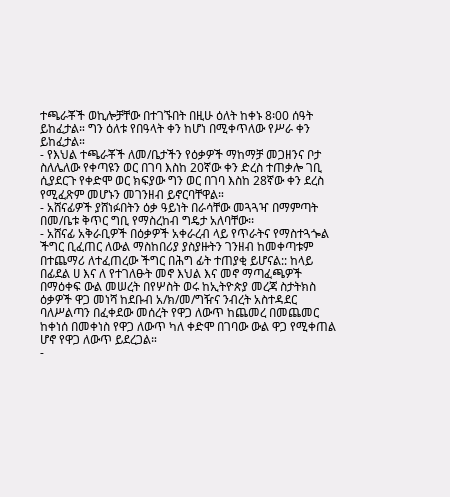ተጫራቾች ወኪሎቻቸው በተገኙበት በዚሁ ዕለት ከቀኑ 8፡00 ሰዓት ይከፈታል። ግን ዕለቱ የበዓላት ቀን ከሆነ በሚቀጥለው የሥራ ቀን ይከፈታል።
- የእህል ተጫራቾች ለመ/ቤታችን የዕቃዎች ማከማቻ መጋዘንና ቦታ ስለሌለው የቀጣዩን ወር በገባ እስከ 20ኛው ቀን ድረስ ተጠቃሎ ገቢ ሲያደርጉ የቀድሞ ወር ክፍያው ግን ወር በገባ እስከ 28ኛው ቀን ደረስ የሚፈጽም መሆኑን መገንዘብ ይኖርባቸዋል።
- አሸናፊዎች ያሸነፉበትን ዕቃ ዓይነት በራሳቸው መጓጓዣ በማምጣት በመ/ቤቱ ቅጥር ግቢ የማስረከብ ግዴታ አለባቸው፡፡
- አሸናፊ አቅራቢዎች በዕቃዎች አቀራረብ ላይ የጥራትና የማስተጓጐል ችግር ቢፈጠር ለውል ማስከበሪያ ያስያዙትን ገንዘብ ከመቀጣቱም በተጨማሪ ለተፈጠረው ችግር በሕግ ፊት ተጠያቂ ይሆናል:: ከላይ በፊደል ሀ እና ለ የተገለፁት መኖ እህል እና መኖ ማጣፈጫዎች በማዕቀፍ ውል መሠረት በየሦስት ወሩ ከኢትዮጵያ መረጃ ስታትክስ ዕቃዎች ዋጋ መነሻ ከደቡብ አ/ክ/መ/ግዥና ንብረት አስተዳደር ባለሥልጣን በፈቀደው መሰረት የዋጋ ለውጥ ከጨመረ በመጨመር ከቀነሰ በመቀነስ የዋጋ ለውጥ ካለ ቀድሞ በገባው ውል ዋጋ የሚቀጠል ሆኖ የዋጋ ለውጥ ይደረጋል።
-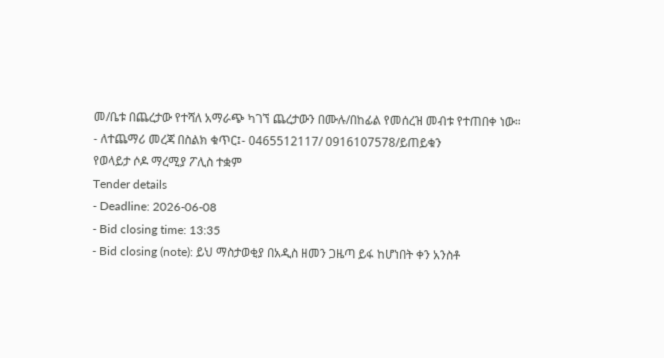መ/ቤቱ በጨረታው የተሻለ አማራጭ ካገኘ ጨረታውን በሙሉ/በከፊል የመሰረዝ መብቱ የተጠበቀ ነው።
- ለተጨማሪ መረጃ በስልክ ቁጥር፤- 0465512117/ 0916107578/ይጠይቁን
የወላይታ ሶዶ ማረሚያ ፖሊስ ተቋም
Tender details
- Deadline: 2026-06-08
- Bid closing time: 13:35
- Bid closing (note): ይህ ማስታወቂያ በአዲስ ዘመን ጋዜጣ ይፋ ከሆነበት ቀን አንስቶ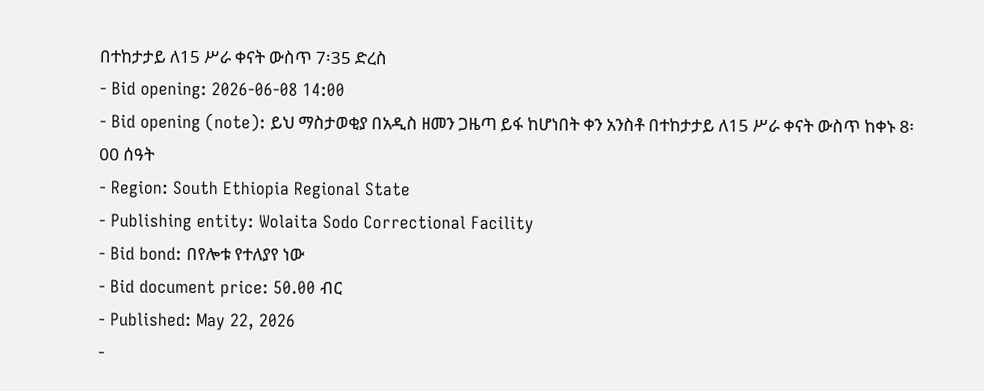በተከታታይ ለ15 ሥራ ቀናት ውስጥ 7፡35 ድረስ
- Bid opening: 2026-06-08 14:00
- Bid opening (note): ይህ ማስታወቂያ በአዲስ ዘመን ጋዜጣ ይፋ ከሆነበት ቀን አንስቶ በተከታታይ ለ15 ሥራ ቀናት ውስጥ ከቀኑ 8፡00 ሰዓት
- Region: South Ethiopia Regional State
- Publishing entity: Wolaita Sodo Correctional Facility
- Bid bond: በየሎቱ የተለያየ ነው
- Bid document price: 50.00 ብር
- Published: May 22, 2026
-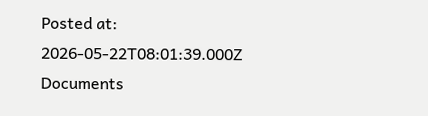Posted at: 2026-05-22T08:01:39.000Z
Documents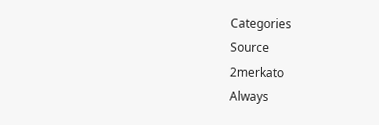Categories
Source
2merkato
Always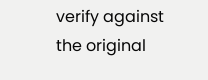verify against the original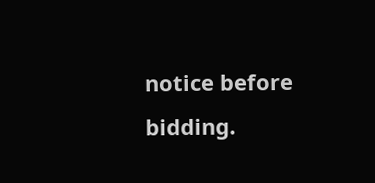notice before bidding.